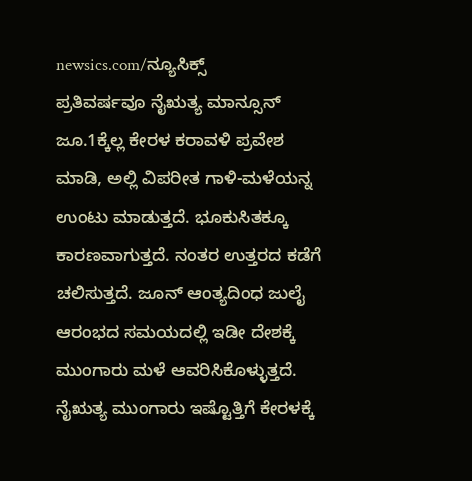newsics.com/ನ್ಯೂಸಿಕ್ಸ್
ಪ್ರತಿವರ್ಷವೂ ನೈಋತ್ಯ ಮಾನ್ಸೂನ್ ಜೂ.1ಕ್ಕೆಲ್ಲ ಕೇರಳ ಕರಾವಳಿ ಪ್ರವೇಶ ಮಾಡಿ, ಅಲ್ಲಿ ವಿಪರೀತ ಗಾಳಿ-ಮಳೆಯನ್ನ ಉಂಟು ಮಾಡುತ್ತದೆ. ಭೂಕುಸಿತಕ್ಕೂ ಕಾರಣವಾಗುತ್ತದೆ. ನಂತರ ಉತ್ತರದ ಕಡೆಗೆ ಚಲಿಸುತ್ತದೆ. ಜೂನ್ ಆಂತ್ಯದಿಂಧ ಜುಲೈ ಆರಂಭದ ಸಮಯದಲ್ಲಿ ಇಡೀ ದೇಶಕ್ಕೆ ಮುಂಗಾರು ಮಳೆ ಆವರಿಸಿಕೊಳ್ಳುತ್ತದೆ.
ನೈಋತ್ಯ ಮುಂಗಾರು ಇಷ್ಟೊತ್ತಿಗೆ ಕೇರಳಕ್ಕೆ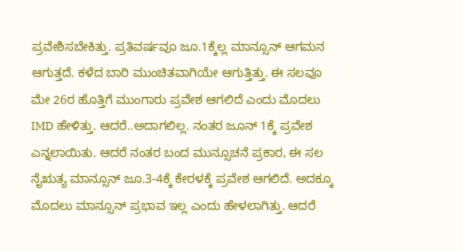ಪ್ರವೇಶಿಸಬೇಕಿತ್ತು. ಪ್ರತಿವರ್ಷವೂ ಜೂ.1ಕ್ಕೆಲ್ಲ ಮಾನ್ಸೂನ್ ಆಗಮನ ಆಗುತ್ತದೆ. ಕಳೆದ ಬಾರಿ ಮುಂಚಿತವಾಗಿಯೇ ಆಗುತ್ತಿತ್ತು. ಈ ಸಲವೂ ಮೇ 26ರ ಹೊತ್ತಿಗೆ ಮುಂಗಾರು ಪ್ರವೇಶ ಆಗಲಿದೆ ಎಂದು ಮೊದಲು IMD ಹೇಳಿತ್ತು. ಆದರೆ..ಅದಾಗಲಿಲ್ಲ. ನಂತರ ಜೂನ್ 1ಕ್ಕೆ ಪ್ರವೇಶ ಎನ್ನಲಾಯಿತು. ಆದರೆ ನಂತರ ಬಂದ ಮುನ್ಸೂಚನೆ ಪ್ರಕಾರ, ಈ ಸಲ ನೈಋತ್ಯ ಮಾನ್ಸೂನ್ ಜೂ.3-4ಕ್ಕೆ ಕೇರಳಕ್ಕೆ ಪ್ರವೇಶ ಆಗಲಿದೆ. ಅದಕ್ಕೂ ಮೊದಲು ಮಾನ್ಸೂನ್ ಪ್ರಭಾವ ಇಲ್ಲ ಎಂದು ಹೇಳಲಾಗಿತ್ತು. ಆದರೆ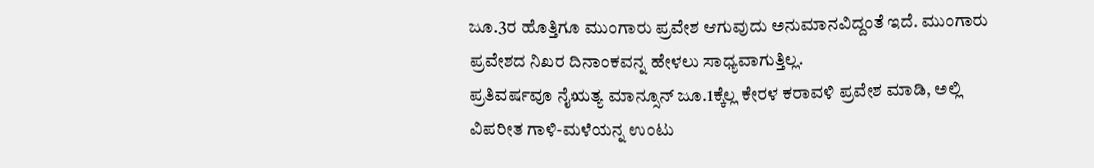ಜೂ.3ರ ಹೊತ್ತಿಗೂ ಮುಂಗಾರು ಪ್ರವೇಶ ಆಗುವುದು ಅನುಮಾನವಿದ್ದಂತೆ ಇದೆ. ಮುಂಗಾರು ಪ್ರವೇಶದ ನಿಖರ ದಿನಾಂಕವನ್ನ ಹೇಳಲು ಸಾಧ್ಯವಾಗುತ್ತಿಲ್ಲ.
ಪ್ರತಿವರ್ಷವೂ ನೈಋತ್ಯ ಮಾನ್ಸೂನ್ ಜೂ.1ಕ್ಕೆಲ್ಲ ಕೇರಳ ಕರಾವಳಿ ಪ್ರವೇಶ ಮಾಡಿ, ಅಲ್ಲಿ ವಿಪರೀತ ಗಾಳಿ-ಮಳೆಯನ್ನ ಉಂಟು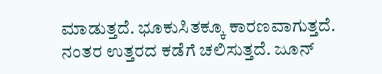ಮಾಡುತ್ತದೆ. ಭೂಕುಸಿತಕ್ಕೂ ಕಾರಣವಾಗುತ್ತದೆ. ನಂತರ ಉತ್ತರದ ಕಡೆಗೆ ಚಲಿಸುತ್ತದೆ. ಜೂನ್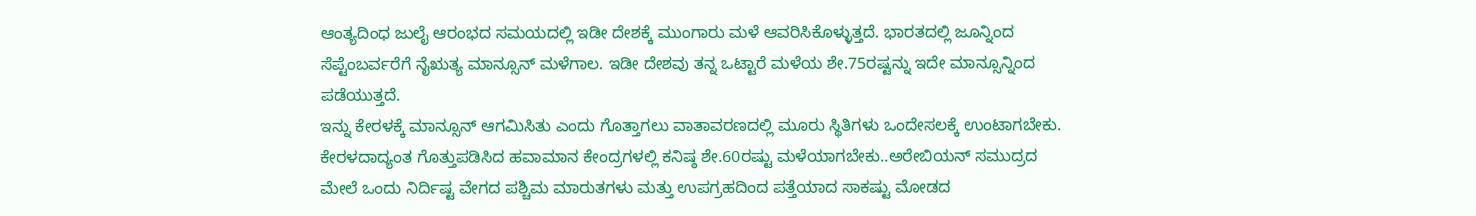ಆಂತ್ಯದಿಂಧ ಜುಲೈ ಆರಂಭದ ಸಮಯದಲ್ಲಿ ಇಡೀ ದೇಶಕ್ಕೆ ಮುಂಗಾರು ಮಳೆ ಆವರಿಸಿಕೊಳ್ಳುತ್ತದೆ. ಭಾರತದಲ್ಲಿ ಜೂನ್ನಿಂದ ಸೆಪ್ಟೆಂಬರ್ವರೆಗೆ ನೈಋತ್ಯ ಮಾನ್ಸೂನ್ ಮಳೆಗಾಲ. ಇಡೀ ದೇಶವು ತನ್ನ ಒಟ್ಟಾರೆ ಮಳೆಯ ಶೇ.75ರಷ್ಟನ್ನು ಇದೇ ಮಾನ್ಸೂನ್ನಿಂದ ಪಡೆಯುತ್ತದೆ.
ಇನ್ನು ಕೇರಳಕ್ಕೆ ಮಾನ್ಸೂನ್ ಆಗಮಿಸಿತು ಎಂದು ಗೊತ್ತಾಗಲು ವಾತಾವರಣದಲ್ಲಿ ಮೂರು ಸ್ಥಿತಿಗಳು ಒಂದೇಸಲಕ್ಕೆ ಉಂಟಾಗಬೇಕು. ಕೇರಳದಾದ್ಯಂತ ಗೊತ್ತುಪಡಿಸಿದ ಹವಾಮಾನ ಕೇಂದ್ರಗಳಲ್ಲಿ ಕನಿಷ್ಠ ಶೇ.60ರಷ್ಟು ಮಳೆಯಾಗಬೇಕು..ಅರೇಬಿಯನ್ ಸಮುದ್ರದ ಮೇಲೆ ಒಂದು ನಿರ್ದಿಷ್ಟ ವೇಗದ ಪಶ್ಚಿಮ ಮಾರುತಗಳು ಮತ್ತು ಉಪಗ್ರಹದಿಂದ ಪತ್ತೆಯಾದ ಸಾಕಷ್ಟು ಮೋಡದ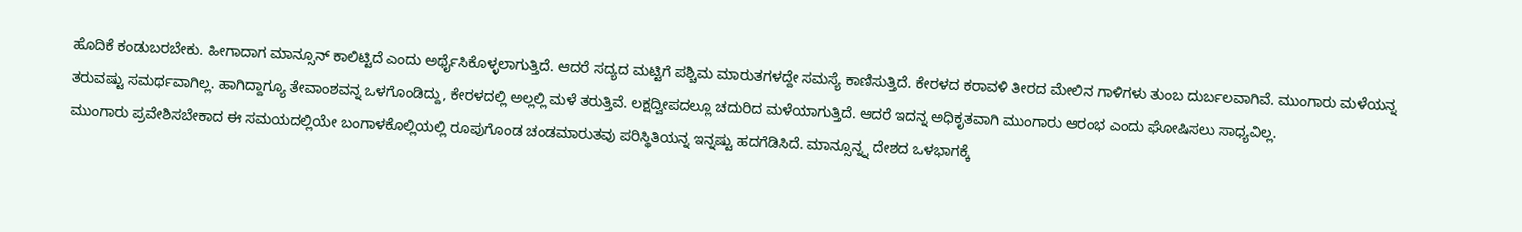ಹೊದಿಕೆ ಕಂಡುಬರಬೇಕು. ಹೀಗಾದಾಗ ಮಾನ್ಸೂನ್ ಕಾಲಿಟ್ಟಿದೆ ಎಂದು ಅರ್ಥೈಸಿಕೊಳ್ಳಲಾಗುತ್ತಿದೆ. ಆದರೆ ಸದ್ಯದ ಮಟ್ಟಿಗೆ ಪಶ್ಚಿಮ ಮಾರುತಗಳದ್ದೇ ಸಮಸ್ಯೆ ಕಾಣಿಸುತ್ತಿದೆ. ಕೇರಳದ ಕರಾವಳಿ ತೀರದ ಮೇಲಿನ ಗಾಳಿಗಳು ತುಂಬ ದುರ್ಬಲವಾಗಿವೆ. ಮುಂಗಾರು ಮಳೆಯನ್ನ ತರುವಷ್ಟು ಸಮರ್ಥವಾಗಿಲ್ಲ. ಹಾಗಿದ್ದಾಗ್ಯೂ ತೇವಾಂಶವನ್ನ ಒಳಗೊಂಡಿದ್ದು, ಕೇರಳದಲ್ಲಿ ಅಲ್ಲಲ್ಲಿ ಮಳೆ ತರುತ್ತಿವೆ. ಲಕ್ಷದ್ವೀಪದಲ್ಲೂ ಚದುರಿದ ಮಳೆಯಾಗುತ್ತಿದೆ. ಆದರೆ ಇದನ್ನ ಅಧಿಕೃತವಾಗಿ ಮುಂಗಾರು ಆರಂಭ ಎಂದು ಘೋಷಿಸಲು ಸಾಧ್ಯವಿಲ್ಲ.
ಮುಂಗಾರು ಪ್ರವೇಶಿಸಬೇಕಾದ ಈ ಸಮಯದಲ್ಲಿಯೇ ಬಂಗಾಳಕೊಲ್ಲಿಯಲ್ಲಿ ರೂಪುಗೊಂಡ ಚಂಡಮಾರುತವು ಪರಿಸ್ಥಿತಿಯನ್ನ ಇನ್ನಷ್ಟು ಹದಗೆಡಿಸಿದೆ. ಮಾನ್ಸೂನ್ನ್ನ ದೇಶದ ಒಳಭಾಗಕ್ಕೆ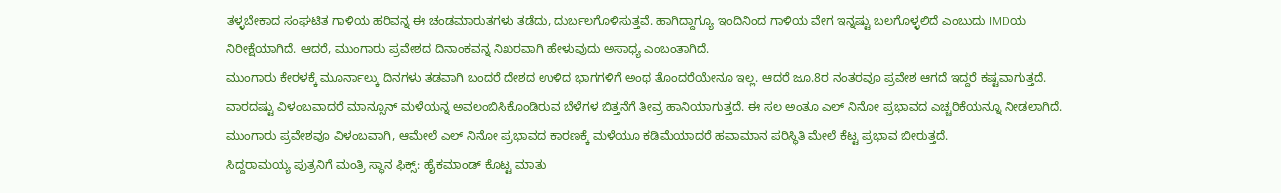ತಳ್ಳಬೇಕಾದ ಸಂಘಟಿತ ಗಾಳಿಯ ಹರಿವನ್ನ ಈ ಚಂಡಮಾರುತಗಳು ತಡೆದು, ದುರ್ಬಲಗೊಳಿಸುತ್ತವೆ. ಹಾಗಿದ್ದಾಗ್ಯೂ ಇಂದಿನಿಂದ ಗಾಳಿಯ ವೇಗ ಇನ್ನಷ್ಟು ಬಲಗೊಳ್ಳಲಿದೆ ಎಂಬುದು IMDಯ ನಿರೀಕ್ಷೆಯಾಗಿದೆ. ಆದರೆ, ಮುಂಗಾರು ಪ್ರವೇಶದ ದಿನಾಂಕವನ್ನ ನಿಖರವಾಗಿ ಹೇಳುವುದು ಅಸಾಧ್ಯ ಎಂಬಂತಾಗಿದೆ.
ಮುಂಗಾರು ಕೇರಳಕ್ಕೆ ಮೂರ್ನಾಲ್ಕು ದಿನಗಳು ತಡವಾಗಿ ಬಂದರೆ ದೇಶದ ಉಳಿದ ಭಾಗಗಳಿಗೆ ಅಂಥ ತೊಂದರೆಯೇನೂ ಇಲ್ಲ. ಆದರೆ ಜೂ.8ರ ನಂತರವೂ ಪ್ರವೇಶ ಆಗದೆ ಇದ್ದರೆ ಕಷ್ಟವಾಗುತ್ತದೆ. ವಾರದಷ್ಟು ವಿಳಂಬವಾದರೆ ಮಾನ್ಸೂನ್ ಮಳೆಯನ್ನ ಅವಲಂಬಿಸಿಕೊಂಡಿರುವ ಬೆಳೆಗಳ ಬಿತ್ತನೆಗೆ ತೀವ್ರ ಹಾನಿಯಾಗುತ್ತದೆ. ಈ ಸಲ ಅಂತೂ ಎಲ್ ನಿನೋ ಪ್ರಭಾವದ ಎಚ್ಚರಿಕೆಯನ್ನೂ ನೀಡಲಾಗಿದೆ. ಮುಂಗಾರು ಪ್ರವೇಶವೂ ವಿಳಂಬವಾಗಿ, ಆಮೇಲೆ ಎಲ್ ನಿನೋ ಪ್ರಭಾವದ ಕಾರಣಕ್ಕೆ ಮಳೆಯೂ ಕಡಿಮೆಯಾದರೆ ಹವಾಮಾನ ಪರಿಸ್ಥಿತಿ ಮೇಲೆ ಕೆಟ್ಟ ಪ್ರಭಾವ ಬೀರುತ್ತದೆ.
ಸಿದ್ದರಾಮಯ್ಯ ಪುತ್ರನಿಗೆ ಮಂತ್ರಿ ಸ್ಥಾನ ಫಿಕ್ಸ್: ಹೈಕಮಾಂಡ್ ಕೊಟ್ಟ ಮಾತು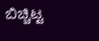ಬಿಚ್ಚಿಟ್ಟ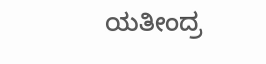ಯತೀಂದ್ರ